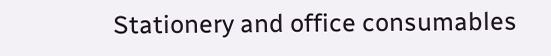Stationery and office consumables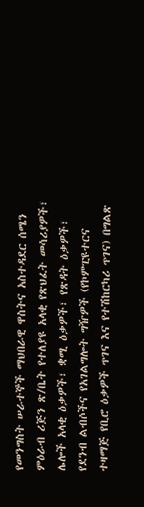የመንግስት ሠራተኞች ማህበራዊ ዋስትና አስተዳደር ሰሜን ምዕራብ ሪጅን ጽ/ቤት የተለያዩ አላቂ የጽህፈት መሳሪያዎች፣ ሌሎች አላቂ ዕቃዎች፣ ቋሚ ዕቃዎች፣ የጽዳት ዕቃዎች፣ የደንብ ልብሶችና የአገልግሎት ግዥዎች (የኮምፒዩተርና ተዛማጅ የቢሮ ዕቃዎች ጥገና እና የተሽከርካሪ ጥገና) በግልጽ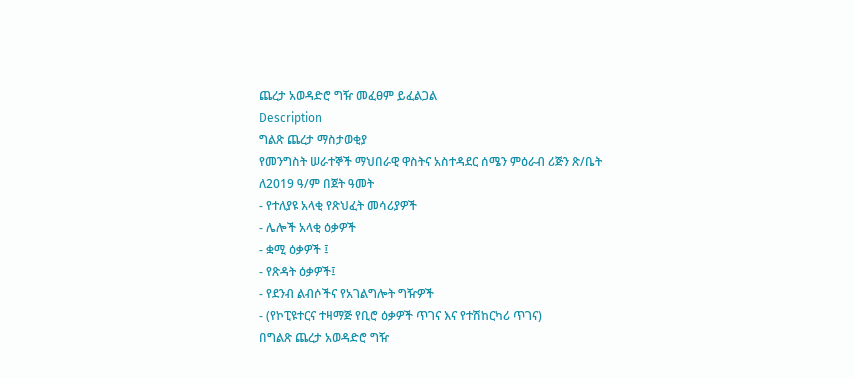ጨረታ አወዳድሮ ግዥ መፈፀም ይፈልጋል
Description
ግልጽ ጨረታ ማስታወቂያ
የመንግስት ሠራተኞች ማህበራዊ ዋስትና አስተዳደር ሰሜን ምዕራብ ሪጅን ጽ/ቤት ለ2019 ዓ/ም በጀት ዓመት
- የተለያዩ አላቂ የጽህፈት መሳሪያዎች
- ሌሎች አላቂ ዕቃዎች
- ቋሚ ዕቃዎች ፤
- የጽዳት ዕቃዎች፤
- የደንብ ልብሶችና የአገልግሎት ግዥዎች
- (የኮፒዩተርና ተዛማጅ የቢሮ ዕቃዎች ጥገና እና የተሽከርካሪ ጥገና)
በግልጽ ጨረታ አወዳድሮ ግዥ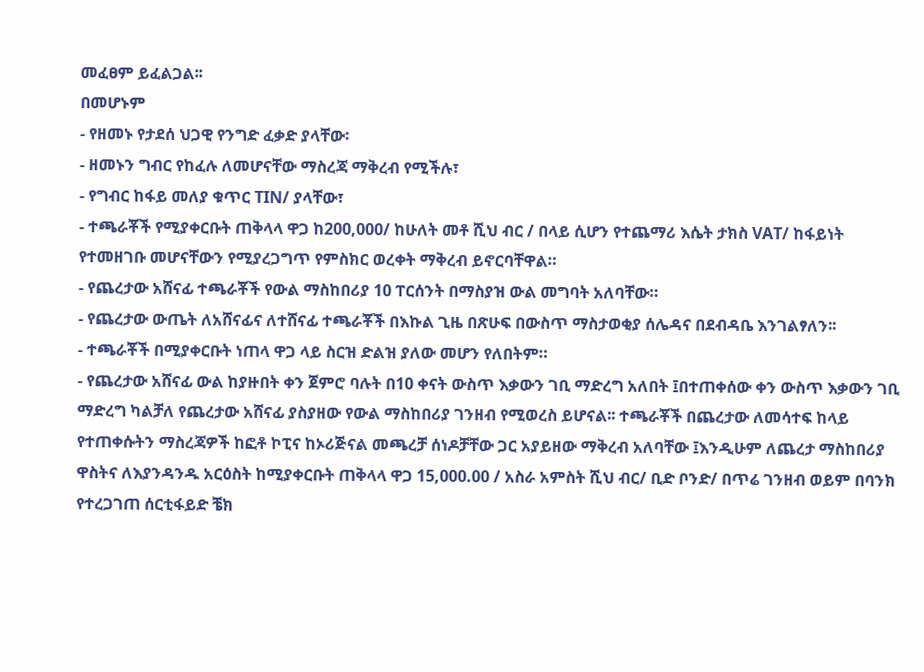መፈፀም ይፈልጋል፡፡
በመሆኑም
- የዘመኑ የታደሰ ህጋዊ የንግድ ፈቃድ ያላቸው፡
- ዘመኑን ግብር የከፈሉ ለመሆናቸው ማስረጃ ማቅረብ የሚችሉ፣
- የግብር ከፋይ መለያ ቁጥር TIN/ ያላቸው፣
- ተጫራቾች የሚያቀርቡት ጠቅላላ ዋጋ ከ200,000/ ከሁለት መቶ ሺህ ብር / በላይ ሲሆን የተጨማሪ እሴት ታክስ VAT/ ከፋይነት የተመዘገቡ መሆናቸውን የሚያረጋግጥ የምስክር ወረቀት ማቅረብ ይኖርባቸዋል።
- የጨረታው አሸናፊ ተጫራቾች የውል ማስከበሪያ 10 ፐርሰንት በማስያዝ ውል መግባት አለባቸው።
- የጨረታው ውጤት ለአሸናፊና ለተሸናፊ ተጫራቾች በእኩል ጊዜ በጽሁፍ በውስጥ ማስታወቂያ ሰሌዳና በደብዳቤ እንገልፃለን፡፡
- ተጫራቾች በሚያቀርቡት ነጠላ ዋጋ ላይ ስርዝ ድልዝ ያለው መሆን የለበትም።
- የጨረታው አሸናፊ ውል ከያዙበት ቀን ጀምሮ ባሉት በ10 ቀናት ውስጥ እቃውን ገቢ ማድረግ አለበት ፤በተጠቀሰው ቀን ውስጥ እቃውን ገቢ ማድረግ ካልቻለ የጨረታው አሸናፊ ያስያዘው የውል ማስከበሪያ ገንዘብ የሚወረስ ይሆናል፡፡ ተጫራቾች በጨረታው ለመሳተፍ ከላይ የተጠቀሱትን ማስረጃዎች ከፎቶ ኮፒና ከኦሪጅናል መጫረቻ ሰነዶቻቸው ጋር አያይዘው ማቅረብ አለባቸው ፤እንዲሁም ለጨረታ ማስከበሪያ ዋስትና ለእያንዳንዱ አርዕስት ከሚያቀርቡት ጠቅላላ ዋጋ 15,000.00 / አስራ አምስት ሺህ ብር/ ቢድ ቦንድ/ በጥሬ ገንዘብ ወይም በባንክ የተረጋገጠ ሰርቲፋይድ ቼክ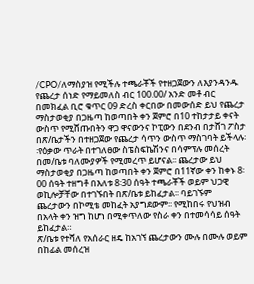/CPO/ለማስያዝ የሚችሉ ተጫራቾች የተዘጋጀውን ለእያንዳንዱ የጨረታ ሰነድ የማይመለስ ብር 100.00/ አንድ መቶ ብር በመክፈል ቢሮ ቁጥር 09 ድረስ ቀርበው በመውሰድ ይህ የጨረታ ማስታወቂያ በጋዜጣ ከወጣበት ቀን ጀምሮ በ10 ተከታታይ ቀናት ውስጥ የሚሸጡበትን ዋጋ ዋናውንና ኮፒውን በደንብ በታሸገ ፖስታ በጽ/ቤታችን በተዘጋጀው የጨረታ ሳጥን ውስጥ ማስገባት ይችላሉ፡፡የዕቃው ጥራት በተገለፀው ስፔስፍኬሽንና በሳምፕሉ መሰረት በመ/ቤቱ ባለሙያዎች የሚመረጥ ይሆናል፡፡ ጨረታው ይህ ማስታወቂያ በጋዜጣ ከወጣበት ቀን ጀምሮ በ11ኛው ቀን ከቀኑ 8፡00 ሰዓት ተዘግቶ በእለቱ 8፡30 ሰዓት ተጫራቾች ወይም ህጋዊ ወኪሎቻቸው በተገኙበት በጽ/ቤቱ ይከፈታል፡፡ ባይገኙም ጨረታውን በኮሚቴ መከፈት አያግደውም፡፡ የሚከበሩ የህዝብ በአላት ቀን ዝግ ከሆነ በሚቀጥለው የስራ ቀን በተመሳሳይ ሰዓት ይከፈታል።
ጽ/ቤቱ የተሻለ የአሰራር ዘዴ ከአገኘ ጨረታውን ሙሉ በሙሉ ወይም በከፊል መሰረዝ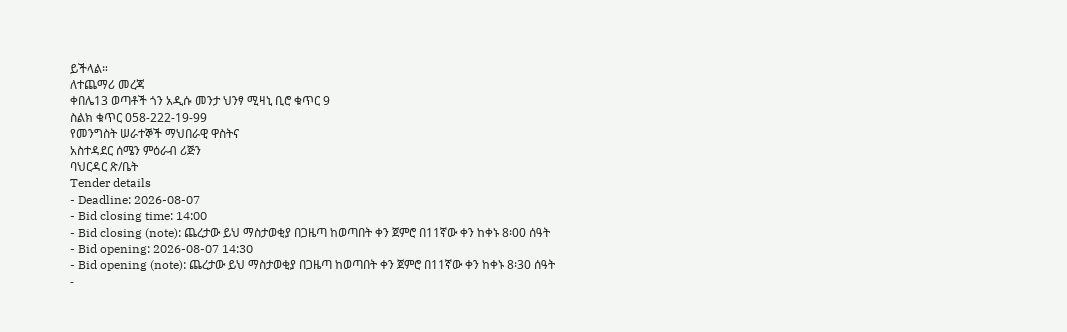ይችላል።
ለተጨማሪ መረጃ
ቀበሌ13 ወጣቶች ጎን አዲሱ መንታ ህንፃ ሚዛኒ ቢሮ ቁጥር 9
ስልክ ቁጥር 058-222-19-99
የመንግስት ሠራተኞች ማህበራዊ ዋስትና
አስተዳደር ሰሜን ምዕራብ ሪጅን
ባህርዳር ጽ/ቤት
Tender details
- Deadline: 2026-08-07
- Bid closing time: 14:00
- Bid closing (note): ጨረታው ይህ ማስታወቂያ በጋዜጣ ከወጣበት ቀን ጀምሮ በ11ኛው ቀን ከቀኑ 8፡00 ሰዓት
- Bid opening: 2026-08-07 14:30
- Bid opening (note): ጨረታው ይህ ማስታወቂያ በጋዜጣ ከወጣበት ቀን ጀምሮ በ11ኛው ቀን ከቀኑ 8፡30 ሰዓት
-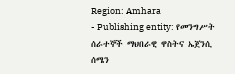Region: Amhara
- Publishing entity: የመንግሥት ሰራተኞች ማህበራዊ ዋስትና ኤጀንሲ ሰሜን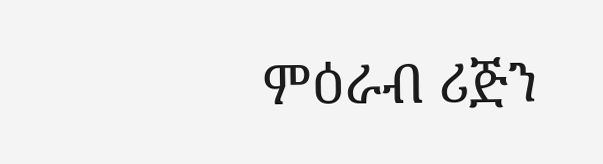ምዕራብ ሪጅን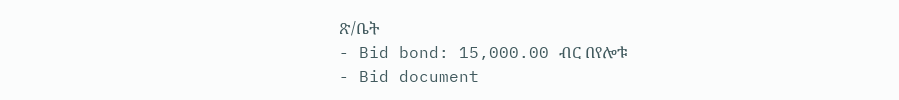ጽ/ቤት
- Bid bond: 15,000.00 ብር በየሎቱ
- Bid document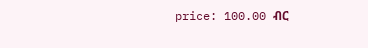price: 100.00 ብር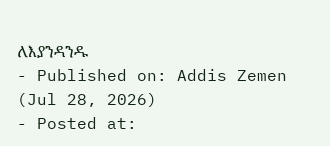ለእያንዳንዱ
- Published on: Addis Zemen (Jul 28, 2026)
- Posted at: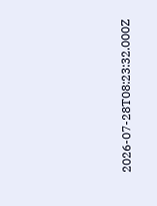2026-07-28T08:23:32.000Z